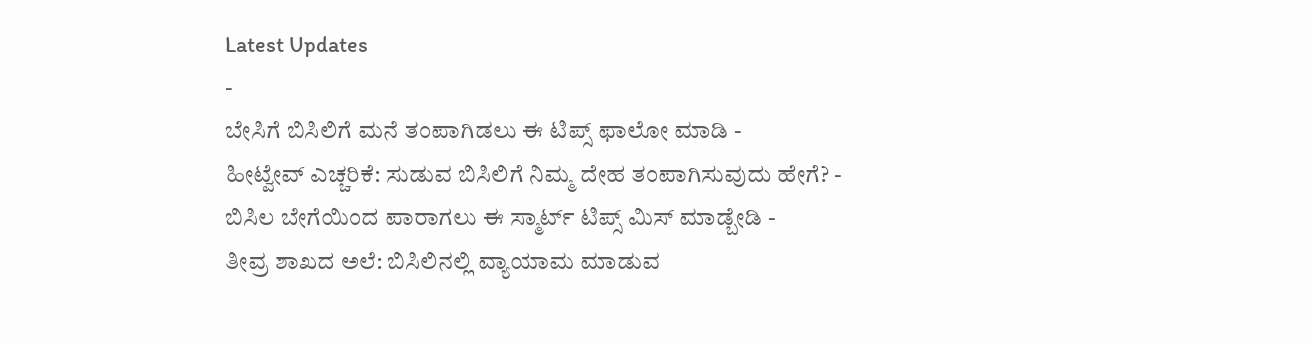Latest Updates
-
ಬೇಸಿಗೆ ಬಿಸಿಲಿಗೆ ಮನೆ ತಂಪಾಗಿಡಲು ಈ ಟಿಪ್ಸ್ ಫಾಲೋ ಮಾಡಿ -
ಹೀಟ್ವೇವ್ ಎಚ್ಚರಿಕೆ: ಸುಡುವ ಬಿಸಿಲಿಗೆ ನಿಮ್ಮ ದೇಹ ತಂಪಾಗಿಸುವುದು ಹೇಗೆ? -
ಬಿಸಿಲ ಬೇಗೆಯಿಂದ ಪಾರಾಗಲು ಈ ಸ್ಮಾರ್ಟ್ ಟಿಪ್ಸ್ ಮಿಸ್ ಮಾಡ್ಬೇಡಿ -
ತೀವ್ರ ಶಾಖದ ಅಲೆ: ಬಿಸಿಲಿನಲ್ಲಿ ವ್ಯಾಯಾಮ ಮಾಡುವ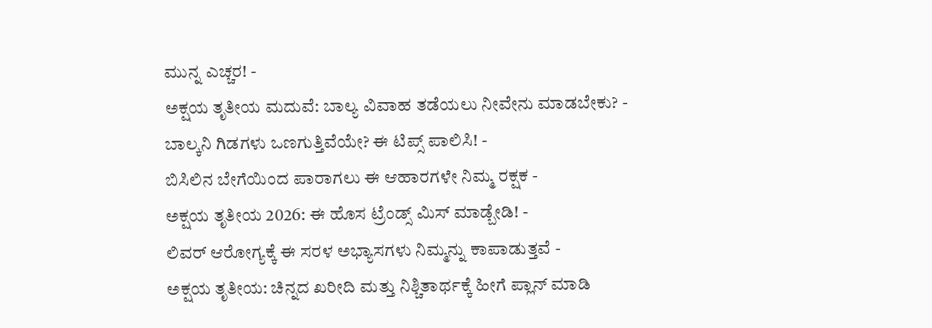ಮುನ್ನ ಎಚ್ಚರ! -
ಅಕ್ಷಯ ತೃತೀಯ ಮದುವೆ: ಬಾಲ್ಯ ವಿವಾಹ ತಡೆಯಲು ನೀವೇನು ಮಾಡಬೇಕು? -
ಬಾಲ್ಕನಿ ಗಿಡಗಳು ಒಣಗುತ್ತಿವೆಯೇ? ಈ ಟಿಪ್ಸ್ ಪಾಲಿಸಿ! -
ಬಿಸಿಲಿನ ಬೇಗೆಯಿಂದ ಪಾರಾಗಲು ಈ ಆಹಾರಗಳೇ ನಿಮ್ಮ ರಕ್ಷಕ -
ಅಕ್ಷಯ ತೃತೀಯ 2026: ಈ ಹೊಸ ಟ್ರೆಂಡ್ಸ್ ಮಿಸ್ ಮಾಡ್ಬೇಡಿ! -
ಲಿವರ್ ಆರೋಗ್ಯಕ್ಕೆ ಈ ಸರಳ ಅಭ್ಯಾಸಗಳು ನಿಮ್ಮನ್ನು ಕಾಪಾಡುತ್ತವೆ -
ಅಕ್ಷಯ ತೃತೀಯ: ಚಿನ್ನದ ಖರೀದಿ ಮತ್ತು ನಿಶ್ಚಿತಾರ್ಥಕ್ಕೆ ಹೀಗೆ ಪ್ಲಾನ್ ಮಾಡಿ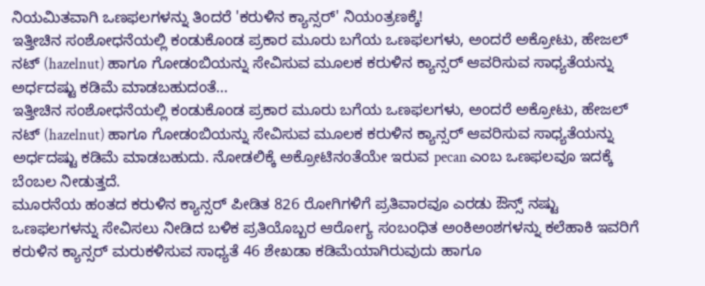ನಿಯಮಿತವಾಗಿ ಒಣಫಲಗಳನ್ನು ತಿಂದರೆ 'ಕರುಳಿನ ಕ್ಯಾನ್ಸರ್' ನಿಯಂತ್ರಣಕ್ಕೆ!
ಇತ್ತೀಚಿನ ಸಂಶೋಧನೆಯಲ್ಲಿ ಕಂಡುಕೊಂಡ ಪ್ರಕಾರ ಮೂರು ಬಗೆಯ ಒಣಫಲಗಳು, ಅಂದರೆ ಅಕ್ರೋಟು, ಹೇಜಲ್ ನಟ್ (hazelnut) ಹಾಗೂ ಗೋಡಂಬಿಯನ್ನು ಸೇವಿಸುವ ಮೂಲಕ ಕರುಳಿನ ಕ್ಯಾನ್ಸರ್ ಆವರಿಸುವ ಸಾಧ್ಯತೆಯನ್ನು ಅರ್ಧದಷ್ಟು ಕಡಿಮೆ ಮಾಡಬಹುದಂತೆ...
ಇತ್ತೀಚಿನ ಸಂಶೋಧನೆಯಲ್ಲಿ ಕಂಡುಕೊಂಡ ಪ್ರಕಾರ ಮೂರು ಬಗೆಯ ಒಣಫಲಗಳು, ಅಂದರೆ ಅಕ್ರೋಟು, ಹೇಜಲ್ ನಟ್ (hazelnut) ಹಾಗೂ ಗೋಡಂಬಿಯನ್ನು ಸೇವಿಸುವ ಮೂಲಕ ಕರುಳಿನ ಕ್ಯಾನ್ಸರ್ ಆವರಿಸುವ ಸಾಧ್ಯತೆಯನ್ನು ಅರ್ಧದಷ್ಟು ಕಡಿಮೆ ಮಾಡಬಹುದು. ನೋಡಲಿಕ್ಕೆ ಅಕ್ರೋಟಿನಂತೆಯೇ ಇರುವ pecan ಎಂಬ ಒಣಫಲವೂ ಇದಕ್ಕೆ ಬೆಂಬಲ ನೀಡುತ್ತದೆ.
ಮೂರನೆಯ ಹಂತದ ಕರುಳಿನ ಕ್ಯಾನ್ಸರ್ ಪೀಡಿತ 826 ರೋಗಿಗಳಿಗೆ ಪ್ರತಿವಾರವೂ ಎರಡು ಔನ್ಸ್ ನಷ್ಟು ಒಣಫಲಗಳನ್ನು ಸೇವಿಸಲು ನೀಡಿದ ಬಳಿಕ ಪ್ರತಿಯೊಬ್ಬರ ಆರೋಗ್ಯ ಸಂಬಂಧಿತ ಅಂಕಿಅಂಶಗಳನ್ನು ಕಲೆಹಾಕಿ ಇವರಿಗೆ ಕರುಳಿನ ಕ್ಯಾನ್ಸರ್ ಮರುಕಳಿಸುವ ಸಾಧ್ಯತೆ 46 ಶೇಖಡಾ ಕಡಿಮೆಯಾಗಿರುವುದು ಹಾಗೂ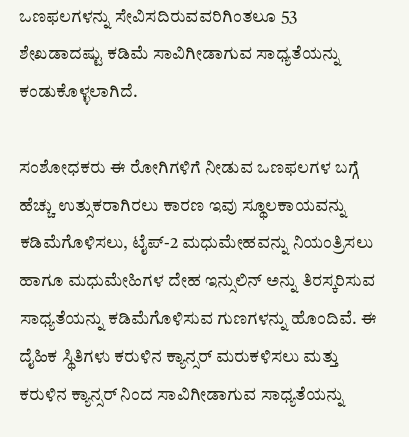ಒಣಫಲಗಳನ್ನು ಸೇವಿಸದಿರುವವರಿಗಿಂತಲೂ 53 ಶೇಖಡಾದಷ್ಟು ಕಡಿಮೆ ಸಾವಿಗೀಡಾಗುವ ಸಾಧ್ಯತೆಯನ್ನು ಕಂಡುಕೊಳ್ಳಲಾಗಿದೆ.

ಸಂಶೋಧಕರು ಈ ರೋಗಿಗಳಿಗೆ ನೀಡುವ ಒಣಫಲಗಳ ಬಗ್ಗೆ ಹೆಚ್ಚು ಉತ್ಸುಕರಾಗಿರಲು ಕಾರಣ ಇವು ಸ್ಥೂಲಕಾಯವನ್ನು ಕಡಿಮೆಗೊಳಿಸಲು, ಟೈಪ್-2 ಮಧುಮೇಹವನ್ನು ನಿಯಂತ್ರಿಸಲು ಹಾಗೂ ಮಧುಮೇಹಿಗಳ ದೇಹ ಇನ್ಸುಲಿನ್ ಅನ್ನು ತಿರಸ್ಕರಿಸುವ ಸಾಧ್ಯತೆಯನ್ನು ಕಡಿಮೆಗೊಳಿಸುವ ಗುಣಗಳನ್ನು ಹೊಂದಿವೆ. ಈ ದೈಹಿಕ ಸ್ಥಿತಿಗಳು ಕರುಳಿನ ಕ್ಯಾನ್ಸರ್ ಮರುಕಳಿಸಲು ಮತ್ತು ಕರುಳಿನ ಕ್ಯಾನ್ಸರ್ ನಿಂದ ಸಾವಿಗೀಡಾಗುವ ಸಾಧ್ಯತೆಯನ್ನು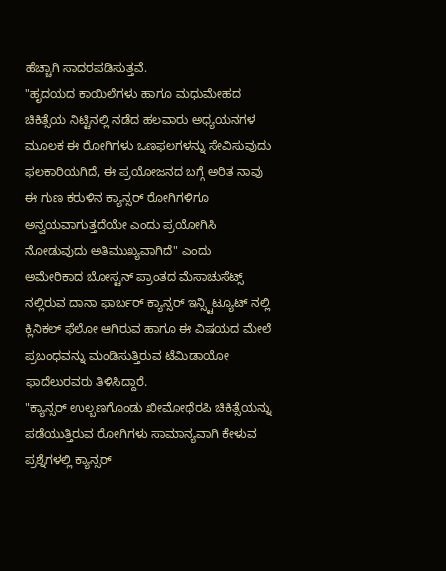ಹೆಚ್ಚಾಗಿ ಸಾದರಪಡಿಸುತ್ತವೆ.
"ಹೃದಯದ ಕಾಯಿಲೆಗಳು ಹಾಗೂ ಮಧುಮೇಹದ ಚಿಕಿತ್ಸೆಯ ನಿಟ್ಟಿನಲ್ಲಿ ನಡೆದ ಹಲವಾರು ಅಧ್ಯಯನಗಳ ಮೂಲಕ ಈ ರೋಗಿಗಳು ಒಣಫಲಗಳನ್ನು ಸೇವಿಸುವುದು ಫಲಕಾರಿಯಗಿದೆ, ಈ ಪ್ರಯೋಜನದ ಬಗ್ಗೆ ಅರಿತ ನಾವು ಈ ಗುಣ ಕರುಳಿನ ಕ್ಯಾನ್ಸರ್ ರೋಗಿಗಳಿಗೂ ಅನ್ವಯವಾಗುತ್ತದೆಯೇ ಎಂದು ಪ್ರಯೋಗಿಸಿ ನೋಡುವುದು ಅತಿಮುಖ್ಯವಾಗಿದೆ" ಎಂದು ಅಮೇರಿಕಾದ ಬೋಸ್ಟನ್ ಪ್ರಾಂತದ ಮೆಸಾಚುಸೆಟ್ಸ್ ನಲ್ಲಿರುವ ದಾನಾ ಫಾರ್ಬರ್ ಕ್ಯಾನ್ಸರ್ ಇನ್ಸ್ಟಿಟ್ಯೂಟ್ ನಲ್ಲಿ ಕ್ಲಿನಿಕಲ್ ಫೆಲೋ ಆಗಿರುವ ಹಾಗೂ ಈ ವಿಷಯದ ಮೇಲೆ ಪ್ರಬಂಧವನ್ನು ಮಂಡಿಸುತ್ತಿರುವ ಟೆಮಿಡಾಯೋ ಫಾದೆಲುರವರು ತಿಳಿಸಿದ್ದಾರೆ.
"ಕ್ಯಾನ್ಸರ್ ಉಲ್ಬಣಗೊಂಡು ಖೀಮೋಥೆರಪಿ ಚಿಕಿತ್ಸೆಯನ್ನು ಪಡೆಯುತ್ತಿರುವ ರೋಗಿಗಳು ಸಾಮಾನ್ಯವಾಗಿ ಕೇಳುವ ಪ್ರಶ್ನೆಗಳಲ್ಲಿ ಕ್ಯಾನ್ಸರ್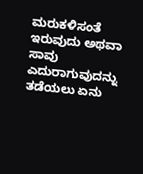ಮರುಕಳಿಸಂತೆ ಇರುವುದು ಅಥವಾ ಸಾವು ಎದುರಾಗುವುದನ್ನು ತಡೆಯಲು ಏನು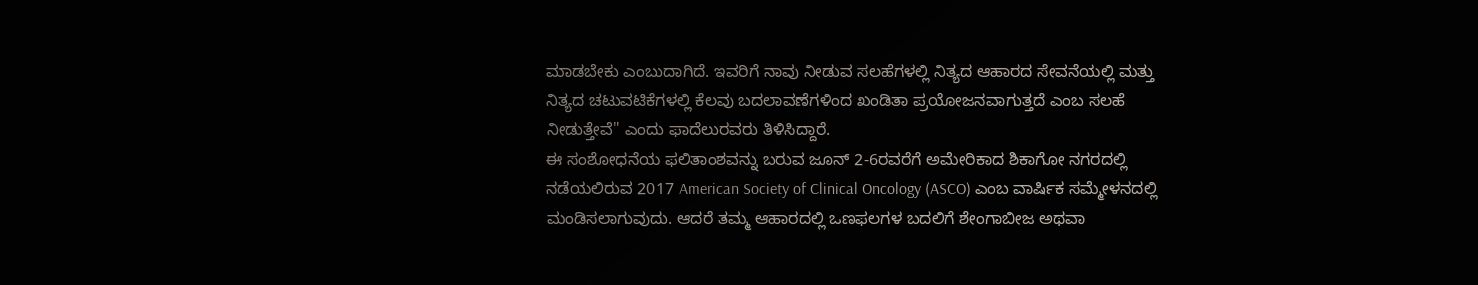ಮಾಡಬೇಕು ಎಂಬುದಾಗಿದೆ. ಇವರಿಗೆ ನಾವು ನೀಡುವ ಸಲಹೆಗಳಲ್ಲಿ ನಿತ್ಯದ ಆಹಾರದ ಸೇವನೆಯಲ್ಲಿ ಮತ್ತು ನಿತ್ಯದ ಚಟುವಟಿಕೆಗಳಲ್ಲಿ ಕೆಲವು ಬದಲಾವಣೆಗಳಿಂದ ಖಂಡಿತಾ ಪ್ರಯೋಜನವಾಗುತ್ತದೆ ಎಂಬ ಸಲಹೆ ನೀಡುತ್ತೇವೆ" ಎಂದು ಫಾದೆಲುರವರು ತಿಳಿಸಿದ್ದಾರೆ.
ಈ ಸಂಶೋಧನೆಯ ಫಲಿತಾಂಶವನ್ನು ಬರುವ ಜೂನ್ 2-6ರವರೆಗೆ ಅಮೇರಿಕಾದ ಶಿಕಾಗೋ ನಗರದಲ್ಲಿ ನಡೆಯಲಿರುವ 2017 American Society of Clinical Oncology (ASCO) ಎಂಬ ವಾರ್ಷಿಕ ಸಮ್ಮೇಳನದಲ್ಲಿ ಮಂಡಿಸಲಾಗುವುದು. ಆದರೆ ತಮ್ಮ ಆಹಾರದಲ್ಲಿ ಒಣಫಲಗಳ ಬದಲಿಗೆ ಶೇಂಗಾಬೀಜ ಅಥವಾ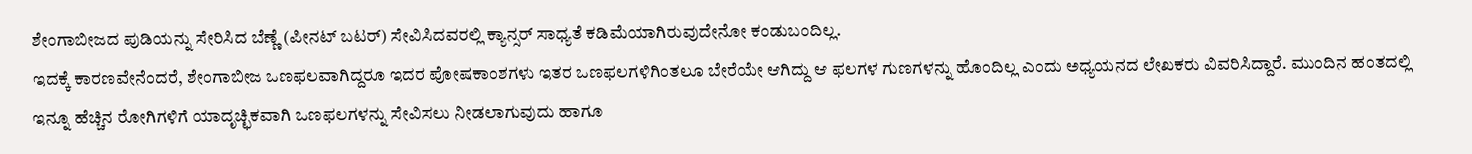ಶೇಂಗಾಬೀಜದ ಪುಡಿಯನ್ನು ಸೇರಿಸಿದ ಬೆಣ್ಣೆ (ಪೀನಟ್ ಬಟರ್) ಸೇವಿಸಿದವರಲ್ಲಿ ಕ್ಯಾನ್ಸರ್ ಸಾಧ್ಯತೆ ಕಡಿಮೆಯಾಗಿರುವುದೇನೋ ಕಂಡುಬಂದಿಲ್ಲ.
ಇದಕ್ಕೆ ಕಾರಣವೇನೆಂದರೆ, ಶೇಂಗಾಬೀಜ ಒಣಫಲವಾಗಿದ್ದರೂ ಇದರ ಪೋಷಕಾಂಶಗಳು ಇತರ ಒಣಫಲಗಳಿಗಿಂತಲೂ ಬೇರೆಯೇ ಆಗಿದ್ದು ಆ ಫಲಗಳ ಗುಣಗಳನ್ನು ಹೊಂದಿಲ್ಲ ಎಂದು ಅಧ್ಯಯನದ ಲೇಖಕರು ವಿವರಿಸಿದ್ದಾರೆ. ಮುಂದಿನ ಹಂತದಲ್ಲಿ ಇನ್ನೂ ಹೆಚ್ಚಿನ ರೋಗಿಗಳಿಗೆ ಯಾದೃಚ್ಛಿಕವಾಗಿ ಒಣಫಲಗಳನ್ನು ಸೇವಿಸಲು ನೀಡಲಾಗುವುದು ಹಾಗೂ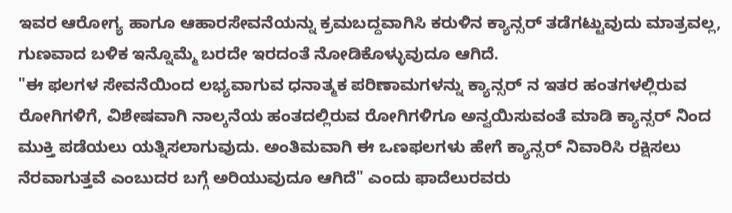ಇವರ ಆರೋಗ್ಯ ಹಾಗೂ ಆಹಾರಸೇವನೆಯನ್ನು ಕ್ರಮಬದ್ದವಾಗಿಸಿ ಕರುಳಿನ ಕ್ಯಾನ್ಸರ್ ತಡೆಗಟ್ಟುವುದು ಮಾತ್ರವಲ್ಲ, ಗುಣವಾದ ಬಳಿಕ ಇನ್ನೊಮ್ಮೆ ಬರದೇ ಇರದಂತೆ ನೋಡಿಕೊಳ್ಳುವುದೂ ಆಗಿದೆ.
"ಈ ಫಲಗಳ ಸೇವನೆಯಿಂದ ಲಭ್ಯವಾಗುವ ಧನಾತ್ಮಕ ಪರಿಣಾಮಗಳನ್ನು ಕ್ಯಾನ್ಸರ್ ನ ಇತರ ಹಂತಗಳಲ್ಲಿರುವ ರೋಗಿಗಳಿಗೆ, ವಿಶೇಷವಾಗಿ ನಾಲ್ಕನೆಯ ಹಂತದಲ್ಲಿರುವ ರೋಗಿಗಳಿಗೂ ಅನ್ವಯಿಸುವಂತೆ ಮಾಡಿ ಕ್ಯಾನ್ಸರ್ ನಿಂದ ಮುಕ್ತಿ ಪಡೆಯಲು ಯತ್ನಿಸಲಾಗುವುದು. ಅಂತಿಮವಾಗಿ ಈ ಒಣಫಲಗಳು ಹೇಗೆ ಕ್ಯಾನ್ಸರ್ ನಿವಾರಿಸಿ ರಕ್ಷಿಸಲು ನೆರವಾಗುತ್ತವೆ ಎಂಬುದರ ಬಗ್ಗೆ ಅರಿಯುವುದೂ ಆಗಿದೆ" ಎಂದು ಫಾದೆಲುರವರು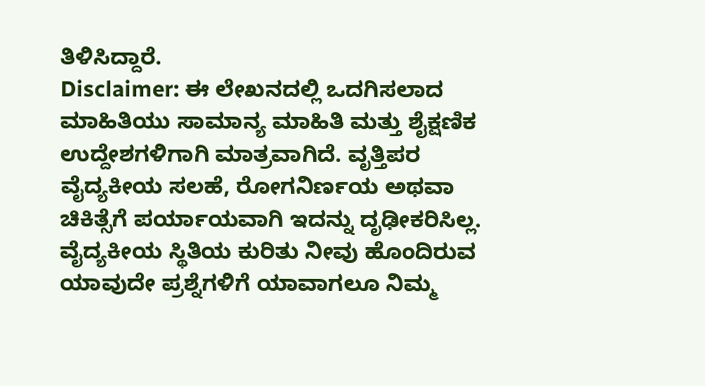ತಿಳಿಸಿದ್ದಾರೆ.
Disclaimer: ಈ ಲೇಖನದಲ್ಲಿ ಒದಗಿಸಲಾದ ಮಾಹಿತಿಯು ಸಾಮಾನ್ಯ ಮಾಹಿತಿ ಮತ್ತು ಶೈಕ್ಷಣಿಕ ಉದ್ದೇಶಗಳಿಗಾಗಿ ಮಾತ್ರವಾಗಿದೆ. ವೃತ್ತಿಪರ ವೈದ್ಯಕೀಯ ಸಲಹೆ, ರೋಗನಿರ್ಣಯ ಅಥವಾ ಚಿಕಿತ್ಸೆಗೆ ಪರ್ಯಾಯವಾಗಿ ಇದನ್ನು ದೃಢೀಕರಿಸಿಲ್ಲ. ವೈದ್ಯಕೀಯ ಸ್ಥಿತಿಯ ಕುರಿತು ನೀವು ಹೊಂದಿರುವ ಯಾವುದೇ ಪ್ರಶ್ನೆಗಳಿಗೆ ಯಾವಾಗಲೂ ನಿಮ್ಮ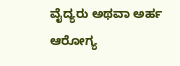ವೈದ್ಯರು ಅಥವಾ ಅರ್ಹ ಆರೋಗ್ಯ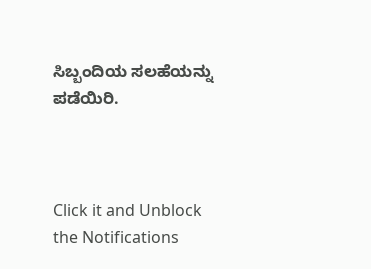ಸಿಬ್ಬಂದಿಯ ಸಲಹೆಯನ್ನು ಪಡೆಯಿರಿ.



Click it and Unblock the Notifications